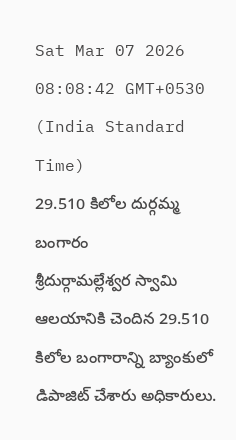Sat Mar 07 2026 08:08:42 GMT+0530 (India Standard Time)
29.510 కిలోల దుర్గమ్మ బంగారం
శ్రీదుర్గామల్లేశ్వర స్వామి ఆలయానికి చెందిన 29.510 కిలోల బంగారాన్ని బ్యాంకులో డిపాజిట్ చేశారు అధికారులు.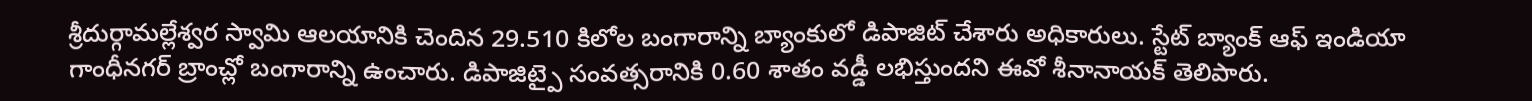శ్రీదుర్గామల్లేశ్వర స్వామి ఆలయానికి చెందిన 29.510 కిలోల బంగారాన్ని బ్యాంకులో డిపాజిట్ చేశారు అధికారులు. స్టేట్ బ్యాంక్ ఆఫ్ ఇండియా గాంధీనగర్ బ్రాంచ్లో బంగారాన్ని ఉంచారు. డిపాజిట్పై సంవత్సరానికి 0.60 శాతం వడ్డీ లభిస్తుందని ఈవో శీనానాయక్ తెలిపారు.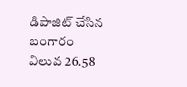డిపాజిట్ చేసిన బంగారం విలువ 26.58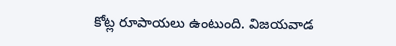కోట్ల రూపాయలు ఉంటుంది. విజయవాడ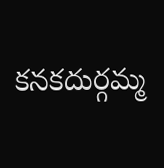కనకదుర్గమ్మ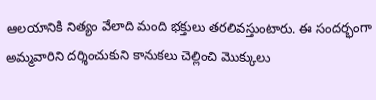ఆలయానికి నిత్యం వేలాది మంది భక్తులు తరలివస్తుంటారు. ఈ సందర్భంగా అమ్మవారిని దర్శించుకుని కానుకలు చెల్లించి మొక్కులు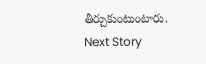తీర్చుకుంటుంటారు.
Next Story